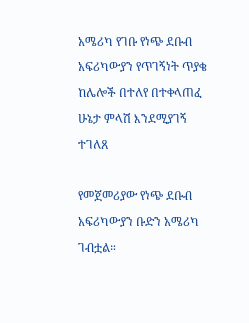አሜሪካ የገቡ የነጭ ደቡብ አፍሪካውያን የጥገኝነት ጥያቄ ከሌሎች በተለየ በተቀላጠፈ ሁኔታ ምላሽ እንደሚያገኝ ተገለጸ

የመጀመሪያው የነጭ ደቡብ አፍሪካውያን ቡድን አሜሪካ ገብቷል።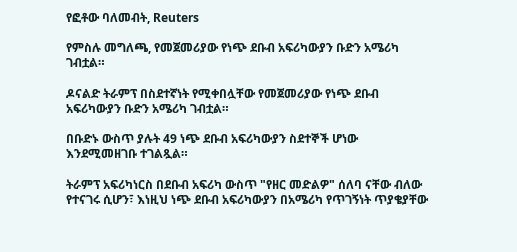የፎቶው ባለመብት, Reuters

የምስሉ መግለጫ, የመጀመሪያው የነጭ ደቡብ አፍሪካውያን ቡድን አሜሪካ ገብቷል።

ዶናልድ ትራምፕ በስደተኛነት የሚቀበሏቸው የመጀመሪያው የነጭ ደቡብ አፍሪካውያን ቡድን አሜሪካ ገብቷል።

በቡድኑ ውስጥ ያሉት 49 ነጭ ደቡብ አፍሪካውያን ስደተኞች ሆነው እንደሚመዘገቡ ተገልጿል።

ትራምፕ አፍሪካነርስ በደቡብ አፍሪካ ውስጥ "የዘር መድልዎ" ሰለባ ናቸው ብለው የተናገሩ ሲሆን፣ እነዚህ ነጭ ደቡብ አፍሪካውያን በአሜሪካ የጥገኝነት ጥያቄያቸው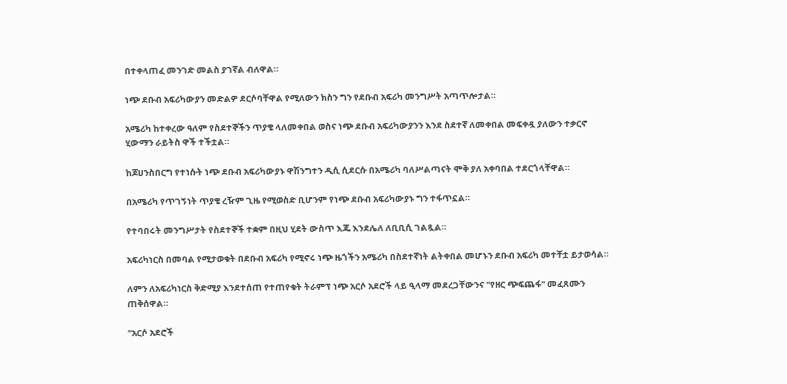በተቀላጠፈ መንገድ መልስ ያገኛል ብለዋል።

ነጭ ደቡብ አፍሪካውያን መድልዎ ደርሶባቸዋል የሚለውን ክስን ግን የደቡብ አፍሪካ መንግሥት አጣጥሎታል።

አሜሪካ ከተቀረው ዓለም የስደተኞችን ጥያቄ ላለመቀበል ወስና ነጭ ደቡብ አፍሪካውያንን እንደ ስደተኛ ለመቀበል መፍቀዷ ያለውን ተቃርኖ ሂውማን ራይትስ ዋች ተችቷል።

ከጆሀንስበርግ የተነሱት ነጭ ደቡብ አፍሪካውያኑ ዋሽንግተን ዲሲ ሲደርሱ በአሜሪካ ባለሥልጣናት ሞቅ ያለ አቀባበል ተደርጎላቸዋል።

በአሜሪካ የጥገኝነት ጥያቄ ረዥም ጊዜ የሚወስድ ቢሆንም የነጭ ደቡብ አፍሪካውያኑ ግን ተፋጥኗል።

የተባበሩት መንግሥታት የስደተኞች ተቋም በዚህ ሂደት ውስጥ እጁ እንደሌለ ለቢቢሲ ገልጿል።

አፍሪካነርስ በመባል የሚታወቁት በደቡብ አፍሪካ የሚኖሩ ነጭ ዜጎችን አሜሪካ በስደተኛነት ልትቀበል መሆኑን ደቡብ አፍሪካ መተቸቷ ይታወሳል።

ለምን ለአፍሪካነርስ ቅድሚያ እንደተሰጠ የተጠየቁት ትራምፕ ነጭ አርሶ አደሮች ላይ ዒላማ መደረጋቸውንና "የዘር ጭፍጨፋ" መፈጸሙን ጠቅሰዋል።

"አርሶ አደሮች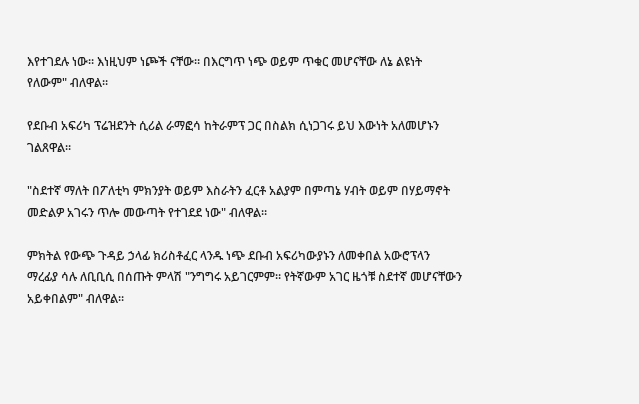እየተገደሉ ነው። እነዚህም ነጮች ናቸው። በእርግጥ ነጭ ወይም ጥቁር መሆናቸው ለኔ ልዩነት የለውም" ብለዋል።

የደቡብ አፍሪካ ፕሬዝደንት ሲሪል ራማፎሳ ከትራምፕ ጋር በስልክ ሲነጋገሩ ይህ እውነት አለመሆኑን ገልጸዋል።

"ስደተኛ ማለት በፖለቲካ ምክንያት ወይም እስራትን ፈርቶ አልያም በምጣኔ ሃብት ወይም በሃይማኖት መድልዎ አገሩን ጥሎ መውጣት የተገደደ ነው" ብለዋል።

ምክትል የውጭ ጉዳይ ኃላፊ ክሪስቶፈር ላንዱ ነጭ ደቡብ አፍሪካውያኑን ለመቀበል አውሮፕላን ማረፊያ ሳሉ ለቢቢሲ በሰጡት ምላሽ "ንግግሩ አይገርምም። የትኛውም አገር ዜጎቹ ስደተኛ መሆናቸውን አይቀበልም" ብለዋል።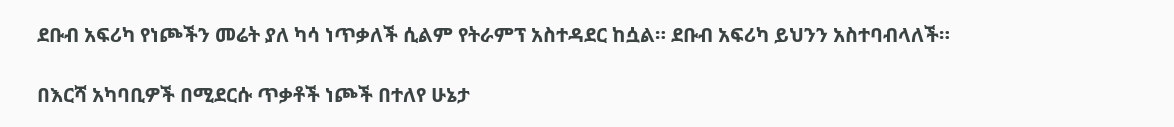ደቡብ አፍሪካ የነጮችን መሬት ያለ ካሳ ነጥቃለች ሲልም የትራምፕ አስተዳደር ከሷል። ደቡብ አፍሪካ ይህንን አስተባብላለች።

በእርሻ አካባቢዎች በሚደርሱ ጥቃቶች ነጮች በተለየ ሁኔታ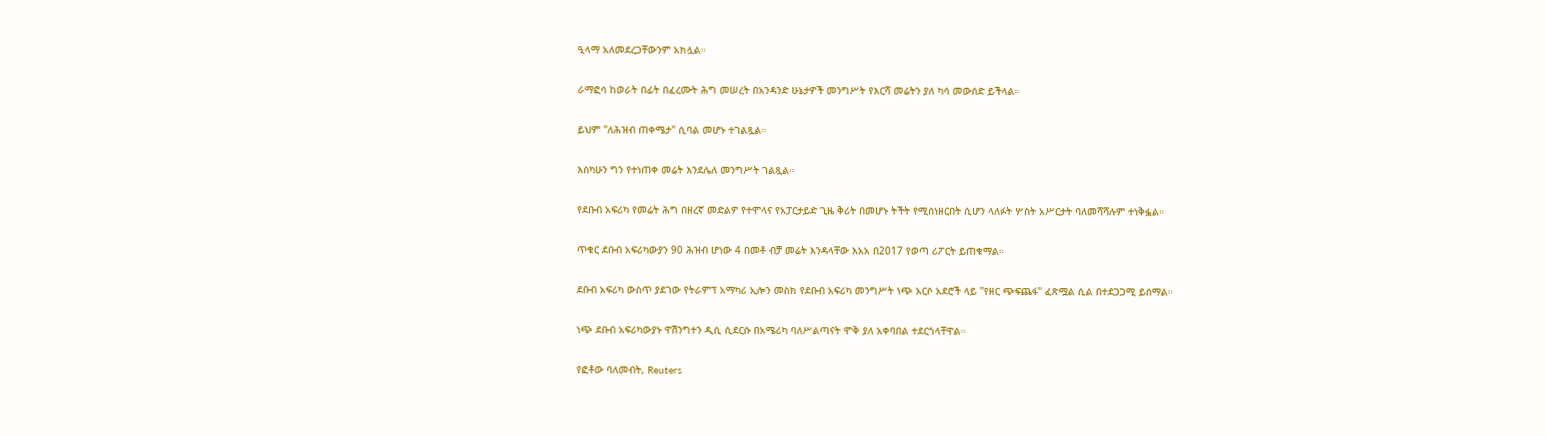ዒላማ አለመደረጋቸውንም አክሏል።

ራማፎሳ ከወራት በፊት በፈረሙት ሕግ መሠረት በአንዳንድ ሁኔታዎች መንግሥት የእርሻ መሬትን ያለ ካሳ መውሰድ ይችላል።

ይህም "ለሕዝብ ጠቀሜታ" ሲባል መሆኑ ተገልጿል።

እስካሁን ግን የተነጠቀ መሬት እንደሌለ መንግሥት ገልጿል።

የደቡብ አፍሪካ የመሬት ሕግ በዘረኛ መድልዎ የተሞላና የአፓርታይድ ጊዜ ቅሪት በመሆኑ ትችት የሚሰነዘርበት ሲሆን ላለፉት ሦስት አሥርታት ባለመሻሻሉም ተነቅፏል።

ጥቁር ደቡብ አፍሪካውያን 90 ሕዝብ ሆነው 4 በመቶ ብቻ መሬት እንዳላቸው እአአ በ2017 የወጣ ሪፖርት ይጠቁማል።

ደቡብ አፍሪካ ውስጥ ያደገው የትራምፕ አማካሪ ኢሎን መስክ የደቡብ አፍሪካ መንግሥት ነጭ አርሶ አደሮች ላይ "የዘር ጭፍጨፋ" ፈጽሟል ሲል በተደጋጋሚ ይሰማል።

ነጭ ደቡብ አፍሪካውያኑ ዋሽንግተን ዲሲ ሲደርሱ በአሜሪካ ባለሥልጣናት ሞቅ ያለ አቀባበል ተደርጎላቸዋል።

የፎቶው ባለመብት, Reuters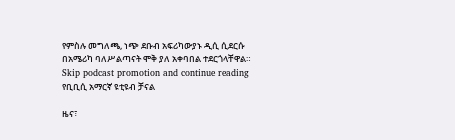የምስሉ መግለጫ, ነጭ ደቡብ አፍሪካውያኑ ዲሲ ሲደርሱ በአሜሪካ ባለሥልጣናት ሞቅ ያለ አቀባበል ተደርጎላቸዋል።
Skip podcast promotion and continue reading
የቢቢሲ አማርኛ ዩቲዩብ ቻናል

ዜና፣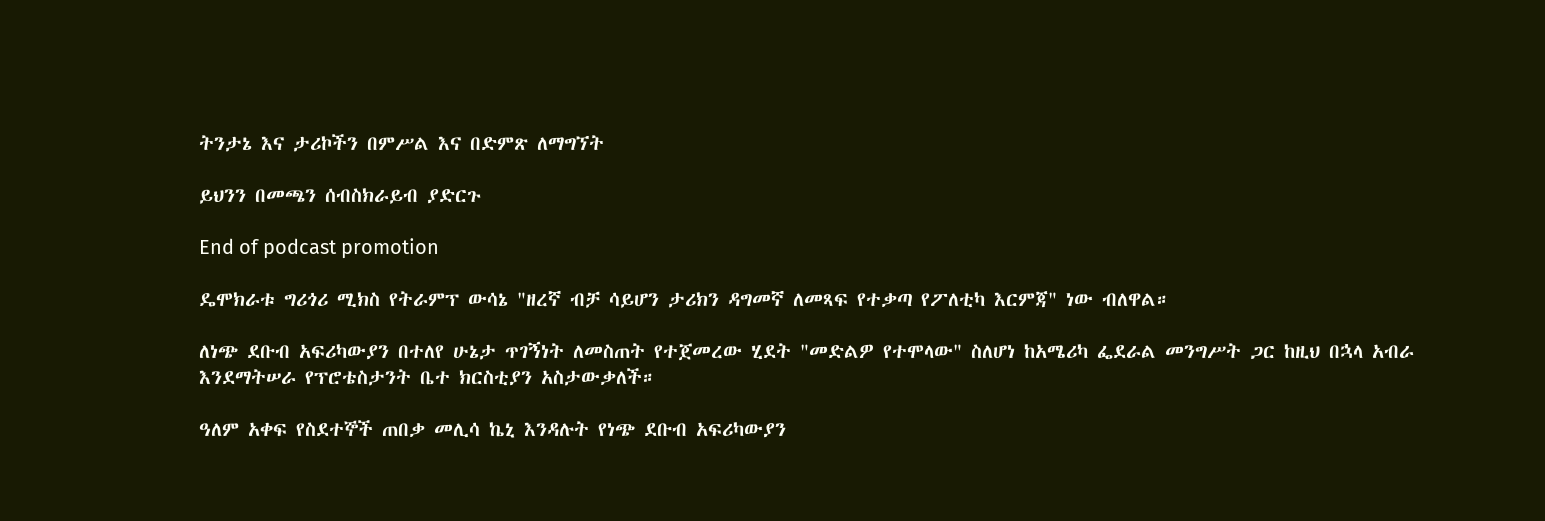ትንታኔ እና ታሪኮችን በምሥል እና በድምጽ ለማግኘት

ይህንን በመጫን ሰብስክራይብ ያድርጉ

End of podcast promotion

ዴሞክራቱ ግሪጎሪ ሚክስ የትራምፕ ውሳኔ "ዘረኛ ብቻ ሳይሆን ታሪክን ዳግመኛ ለመጻፍ የተቃጣ የፖለቲካ እርምጃ" ነው ብለዋል።

ለነጭ ደቡብ አፍሪካውያን በተለየ ሁኔታ ጥገኝነት ለመስጠት የተጀመረው ሂደት "መድልዎ የተሞላው" ስለሆነ ከአሜሪካ ፌደራል መንግሥት ጋር ከዚህ በኋላ አብራ እንደማትሠራ የፕሮቴስታንት ቤተ ክርስቲያን አስታውቃለች።

ዓለም አቀፍ የስደተኞች ጠበቃ መሊሳ ኬኒ እንዳሉት የነጭ ደቡብ አፍሪካውያን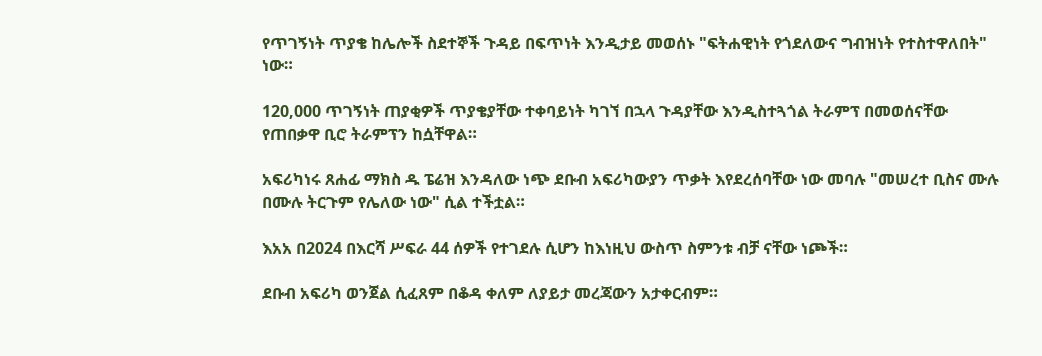የጥገኝነት ጥያቄ ከሌሎች ስደተኞች ጉዳይ በፍጥነት እንዲታይ መወሰኑ "ፍትሐዊነት የጎደለውና ግብዝነት የተስተዋለበት" ነው።

120,000 ጥገኝነት ጠያቂዎች ጥያቄያቸው ተቀባይነት ካገኘ በኋላ ጉዳያቸው እንዲስተጓጎል ትራምፕ በመወሰናቸው የጠበቃዋ ቢሮ ትራምፕን ከሷቸዋል።

አፍሪካነሩ ጸሐፊ ማክስ ዱ ፔሬዝ እንዳለው ነጭ ደቡብ አፍሪካውያን ጥቃት እየደረሰባቸው ነው መባሉ "መሠረተ ቢስና ሙሉ በሙሉ ትርጉም የሌለው ነው" ሲል ተችቷል።

እአአ በ2024 በእርሻ ሥፍራ 44 ሰዎች የተገደሉ ሲሆን ከእነዚህ ውስጥ ስምንቱ ብቻ ናቸው ነጮች።

ደቡብ አፍሪካ ወንጀል ሲፈጸም በቆዳ ቀለም ለያይታ መረጃውን አታቀርብም።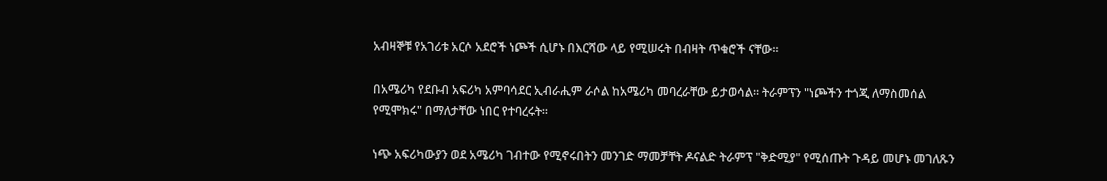አብዛኞቹ የአገሪቱ አርሶ አደሮች ነጮች ሲሆኑ በእርሻው ላይ የሚሠሩት በብዛት ጥቁሮች ናቸው።

በአሜሪካ የደቡብ አፍሪካ አምባሳደር ኢብራሒም ራሶል ከአሜሪካ መባረራቸው ይታወሳል። ትራምፕን "ነጮችን ተጎጂ ለማስመሰል የሚሞክሩ" በማለታቸው ነበር የተባረሩት።

ነጭ አፍሪካውያን ወደ አሜሪካ ገብተው የሚኖሩበትን መንገድ ማመቻቸት ዶናልድ ትራምፕ "ቅድሚያ" የሚሰጡት ጉዳይ መሆኑ መገለጹን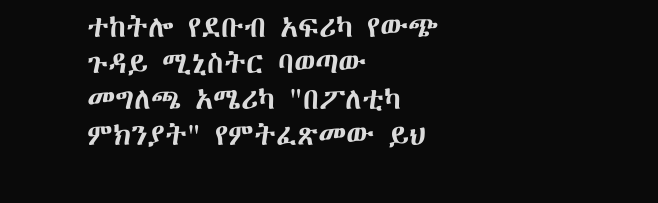ተከትሎ የደቡብ አፍሪካ የውጭ ጉዳይ ሚኒስትር ባወጣው መግለጫ አሜሪካ "በፖለቲካ ምክንያት" የምትፈጽመው ይህ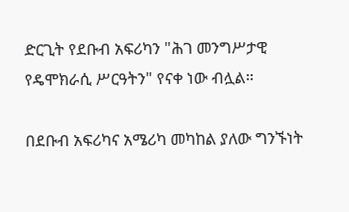ድርጊት የደቡብ አፍሪካን "ሕገ መንግሥታዊ የዴሞክራሲ ሥርዓትን" የናቀ ነው ብሏል።

በደቡብ አፍሪካና አሜሪካ መካከል ያለው ግንኙነት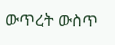ውጥረት ውስጥ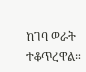ከገባ ወራት ተቆጥረዋል።